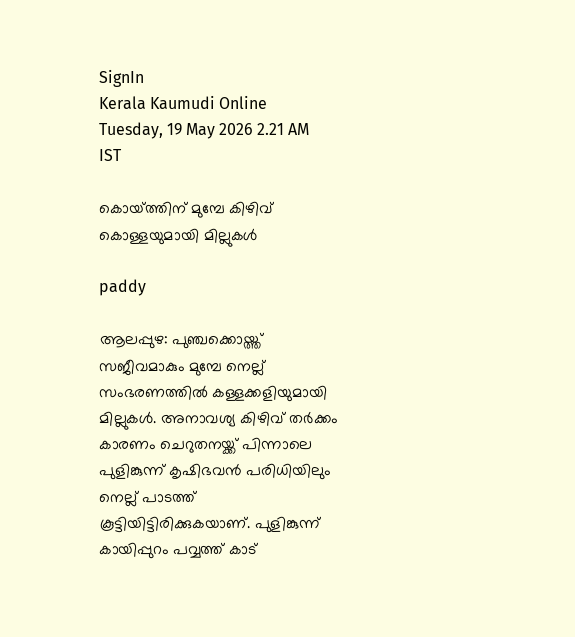SignIn
Kerala Kaumudi Online
Tuesday, 19 May 2026 2.21 AM IST

കൊയ്‌ത്തിന് മുമ്പേ കിഴിവ് കൊള്ളയുമായി മില്ലുകൾ

paddy

ആലപ്പുഴ: പുഞ്ചക്കൊയ്ത്ത് സജീവമാകും മുമ്പേ നെല്ല് സംഭരണത്തിൽ കള്ളക്കളിയുമായി മില്ലുകൾ. അനാവശ്യ കിഴിവ് തർക്കം കാരണം ചെറുതനയ്ക്ക് പിന്നാലെ പുളിങ്കുന്ന് കൃഷിഭവൻ പരിധിയിലും നെല്ല് പാടത്ത് കൂട്ടിയിട്ടിരിക്കുകയാണ്. പുളിങ്കുന്ന് കായിപ്പുറം പവ്വത്ത് കാട്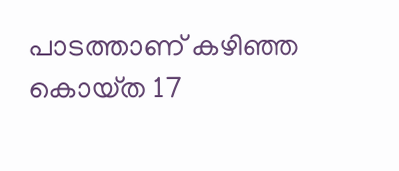പാടത്താണ് കഴിഞ്ഞ കൊയ്‌ത 17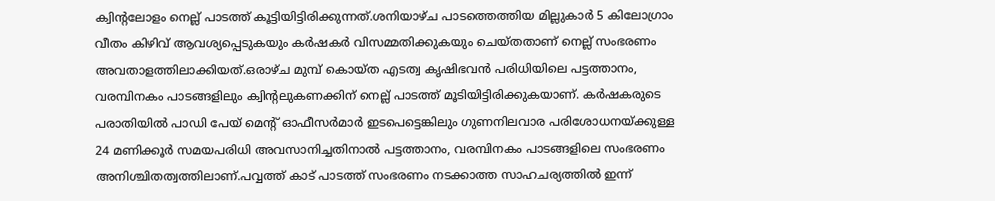ക്വിന്റലോളം നെല്ല് പാടത്ത് കൂട്ടിയിട്ടിരിക്കുന്നത്.ശനിയാഴ്ച പാടത്തെത്തിയ മില്ലുകാർ 5 കിലോഗ്രാം വീതം കിഴിവ് ആവശ്യപ്പെടുകയും കർഷകർ വിസമ്മതിക്കുകയും ചെയ്തതാണ് നെല്ല് സംഭരണം അവതാളത്തിലാക്കിയത്.ഒരാഴ്ച മുമ്പ് കൊയ്ത എടത്വ കൃഷിഭവൻ പരിധിയിലെ പട്ടത്താനം, വരമ്പിനകം പാടങ്ങളിലും ക്വിന്റലുകണക്കിന് നെല്ല് പാടത്ത് മൂടിയിട്ടിരിക്കുകയാണ്. കർഷകരുടെ പരാതിയിൽ പാഡി പേയ് മെന്റ് ഓഫീസർമാർ ഇടപെട്ടെങ്കിലും ഗുണനിലവാര പരിശോധനയ്ക്കുള്ള 24 മണിക്കൂർ സമയപരിധി അവസാനിച്ചതിനാൽ പട്ടത്താനം, വരമ്പിനകം പാടങ്ങളിലെ സംഭരണം അനിശ്ചിതത്വത്തിലാണ്.പവ്വത്ത് കാട് പാടത്ത് സംഭരണം നടക്കാത്ത സാഹചര്യത്തിൽ ഇന്ന്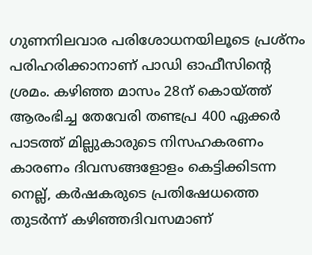ഗുണനിലവാര പരിശോധനയിലൂടെ പ്രശ്നം പരിഹരിക്കാനാണ് പാഡി ഓഫീസിന്റെ ശ്രമം. കഴിഞ്ഞ മാസം 28ന് കൊയ്ത്ത് ആരംഭിച്ച തേവേരി തണ്ടപ്ര 400 ഏക്കർ പാടത്ത് മില്ലുകാരുടെ നിസഹകരണം കാരണം ദിവസങ്ങളോളം കെട്ടിക്കിടന്ന നെല്ല്, കർഷകരുടെ പ്രതിഷേധത്തെ തുടർന്ന് കഴിഞ്ഞദിവസമാണ്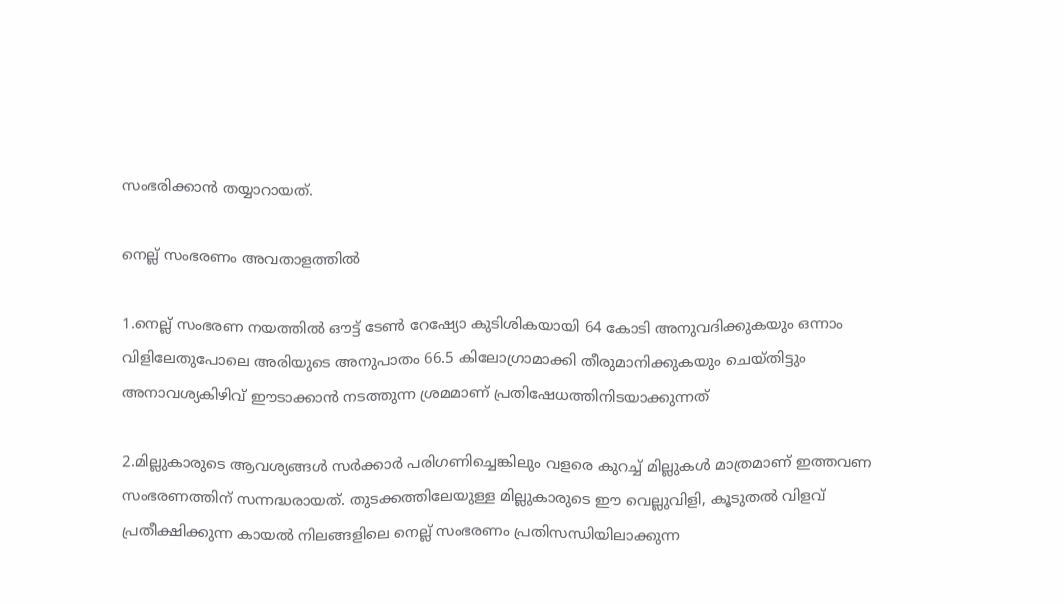സംഭരിക്കാൻ തയ്യാറായത്.

നെല്ല് സംഭരണം അവതാളത്തിൽ

1.നെല്ല് സംഭരണ നയത്തിൽ ഔട്ട് ടേൺ റേഷ്യോ കുടിശികയായി 64 കോടി അനുവദിക്കുകയും ഒന്നാം വിളിലേതുപോലെ അരിയുടെ അനുപാതം 66.5 കിലോഗ്രാമാക്കി തീരുമാനിക്കുകയും ചെയ്തിട്ടും അനാവശ്യകിഴിവ് ഈടാക്കാൻ നടത്തുന്ന ശ്രമമാണ് പ്രതിഷേധത്തിനിടയാക്കുന്നത്

2.മില്ലുകാരുടെ ആവശ്യങ്ങൾ സർക്കാർ പരിഗണിച്ചെങ്കിലും വളരെ കുറച്ച് മില്ലുകൾ മാത്രമാണ് ഇത്തവണ സംഭരണത്തിന് സന്നദ്ധരായത്. തുടക്കത്തിലേയുള്ള മില്ലുകാരുടെ ഈ വെല്ലുവിളി, കൂടുതൽ വിളവ് പ്രതീക്ഷിക്കുന്ന കായൽ നിലങ്ങളിലെ നെല്ല് സംഭരണം പ്രതിസന്ധിയിലാക്കുന്ന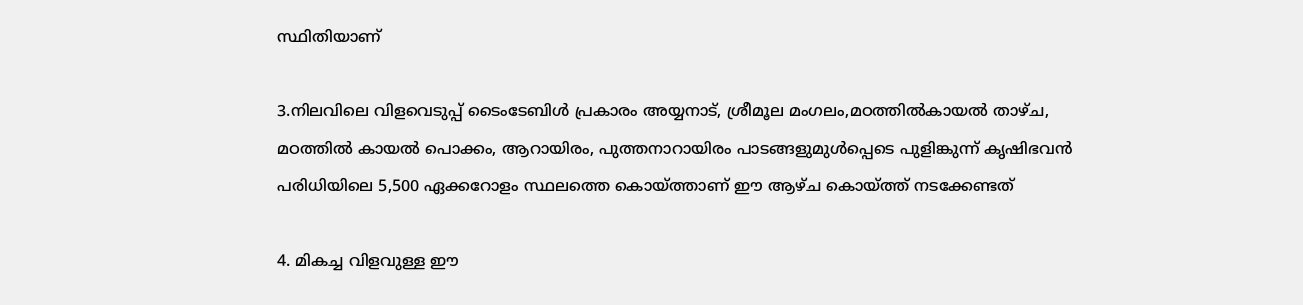സ്ഥിതിയാണ്

3.നിലവിലെ വിളവെടുപ്പ് ടൈംടേബിൾ പ്രകാരം അയ്യനാട്, ശ്രീമൂല മംഗലം,മഠത്തിൽകായൽ താഴ്ച, മഠത്തിൽ കായൽ പൊക്കം, ആറായിരം, പുത്തനാറായിരം പാടങ്ങളുമുൾപ്പെടെ പുളിങ്കുന്ന് കൃഷിഭവൻ പരിധിയിലെ 5,500 ഏക്കറോളം സ്ഥലത്തെ കൊയ്ത്താണ് ഈ ആഴ്ച കൊയ്ത്ത് നടക്കേണ്ടത്

4. മികച്ച വിളവുള്ള ഈ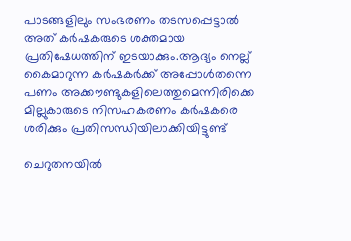പാടങ്ങളിലും സംഭരണം തടസപ്പെട്ടാൽ അത് കർഷകരുടെ ശക്തമായ പ്രതിഷേധത്തിന് ഇടയാക്കും.ആദ്യം നെല്ല് കൈമാറുന്ന കർഷകർക്ക് അപ്പോൾതന്നെ പണം അക്കൗണ്ടുകളിലെത്തുമെന്നിരിക്കെ മില്ലുകാരുടെ നിസഹകരണം കർഷകരെ ശരിക്കും പ്രതിസന്ധിയിലാക്കിയിട്ടുണ്ട്

ചെറുതനയിൽ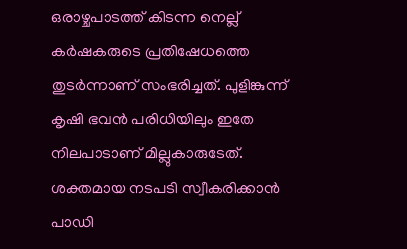ഒരാഴ്ചപാടത്ത് കിടന്ന നെല്ല് കർഷകരുടെ പ്രതിഷേധത്തെ തുടർന്നാണ് സംഭരിച്ചത്. പുളിങ്കുന്ന് കൃഷി ഭവൻ പരിധിയിലും ഇതേ നിലപാടാണ് മില്ലുകാരുടേത്. ശക്തമായ നടപടി സ്വീകരിക്കാൻ പാഡി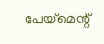പേയ്മെന്റ്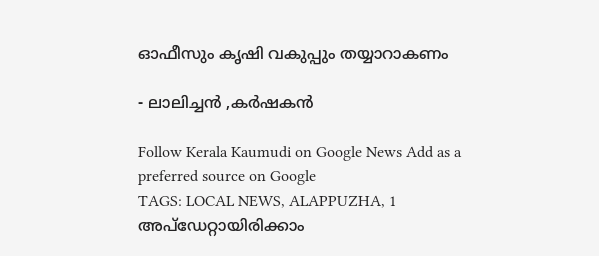ഓഫീസും കൃഷി വകുപ്പും തയ്യാറാകണം

- ലാലിച്ചൻ ,കർഷകൻ

Follow Kerala Kaumudi on Google News Add as a preferred source on Google
TAGS: LOCAL NEWS, ALAPPUZHA, 1
അപ്ഡേറ്റായിരിക്കാം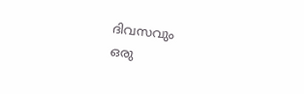ദിവസവും
ഒരു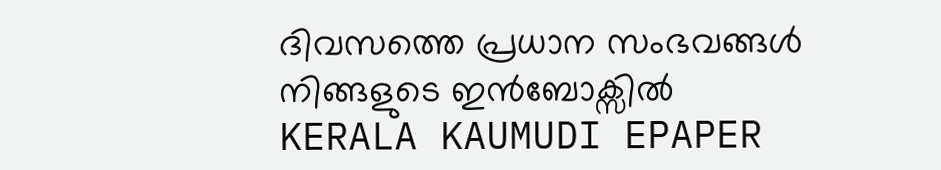ദിവസത്തെ പ്രധാന സംഭവങ്ങൾ നിങ്ങളുടെ ഇൻബോക്സിൽ
KERALA KAUMUDI EPAPER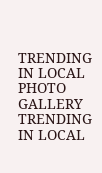TRENDING IN LOCAL
PHOTO GALLERY
TRENDING IN LOCAL